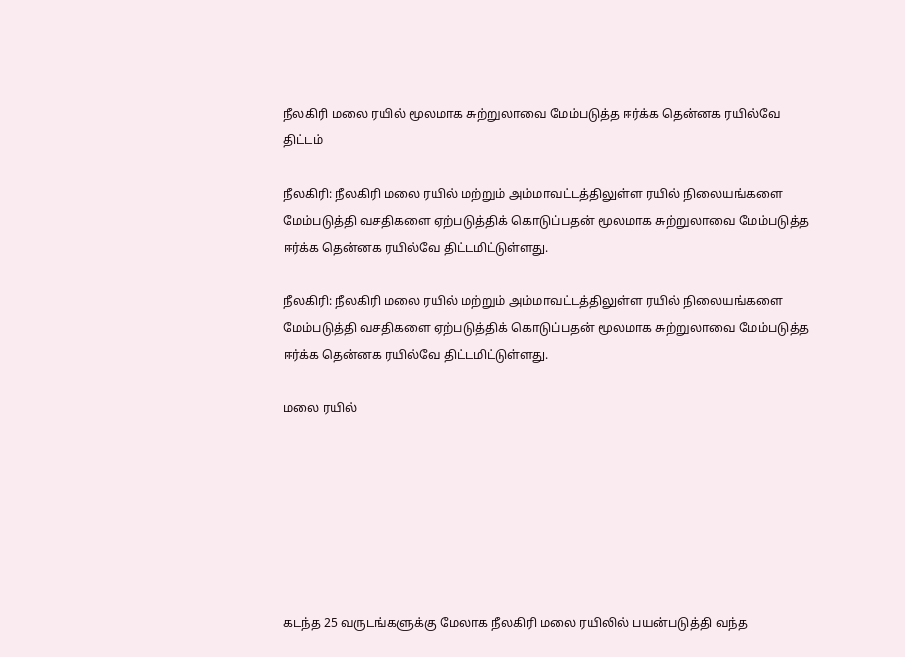நீலகிரி மலை ரயில் மூலமாக சுற்றுலாவை மேம்படுத்த ஈர்க்க தென்னக ரயில்வே திட்டம்

நீலகிரி: நீலகிரி மலை ரயில் மற்றும் அம்மாவட்டத்திலுள்ள ரயில் நிலையங்களை மேம்படுத்தி வசதிகளை ஏற்படுத்திக் கொடுப்பதன் மூலமாக சுற்றுலாவை மேம்படுத்த ஈர்க்க தென்னக ரயில்வே திட்டமிட்டுள்ளது.

நீலகிரி: நீலகிரி மலை ரயில் மற்றும் அம்மாவட்டத்திலுள்ள ரயில் நிலையங்களை மேம்படுத்தி வசதிகளை ஏற்படுத்திக் கொடுப்பதன் மூலமாக சுற்றுலாவை மேம்படுத்த ஈர்க்க தென்னக ரயில்வே திட்டமிட்டுள்ளது.

மலை ரயில்







கடந்த 25 வருடங்களுக்கு மேலாக நீலகிரி மலை ரயிலில் பயன்படுத்தி வந்த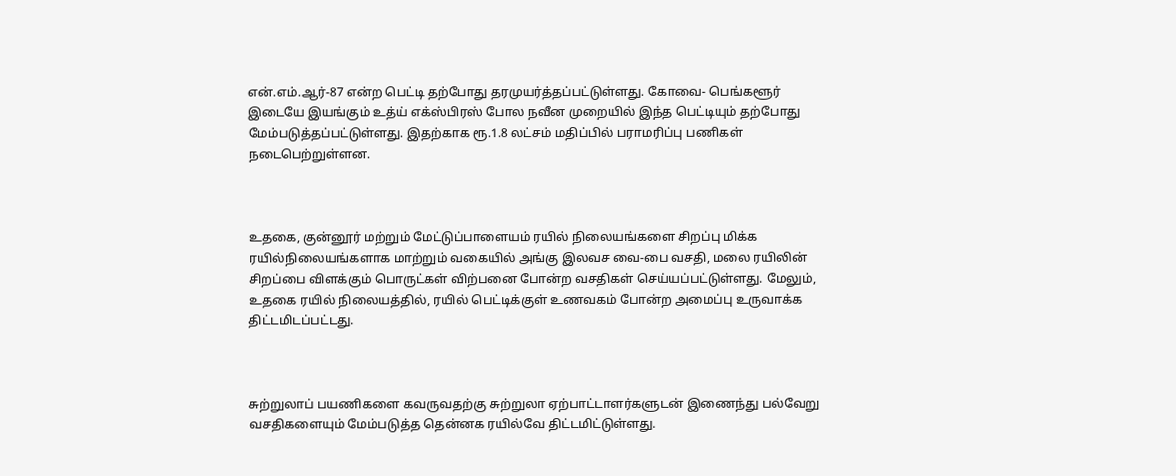என்.எம்.ஆர்-87 என்ற பெட்டி தற்போது தரமுயர்த்தப்பட்டுள்ளது. கோவை- பெங்களூர் இடையே இயங்கும் உத்ய் எக்ஸ்பிரஸ் போல நவீன முறையில் இந்த பெட்டியும் தற்போது மேம்படுத்தப்பட்டுள்ளது. இதற்காக ரூ.1.8 லட்சம் மதிப்பில் பராமரிப்பு பணிகள் நடைபெற்றுள்ளன.



உதகை, குன்னூர் மற்றும் மேட்டுப்பாளையம் ரயில் நிலையங்களை சிறப்பு மிக்க ரயில்நிலையங்களாக மாற்றும் வகையில் அங்கு இலவச வை-பை வசதி, மலை ரயிலின் சிறப்பை விளக்கும் பொருட்கள் விற்பனை போன்ற வசதிகள் செய்யப்பட்டுள்ளது. மேலும், உதகை ரயில் நிலையத்தில், ரயில் பெட்டிக்குள் உணவகம் போன்ற அமைப்பு உருவாக்க திட்டமிடப்பட்டது.



சுற்றுலாப் பயணிகளை கவருவதற்கு சுற்றுலா ஏற்பாட்டாளர்களுடன் இணைந்து பல்வேறு வசதிகளையும் மேம்படுத்த தென்னக ரயில்வே திட்டமிட்டுள்ளது.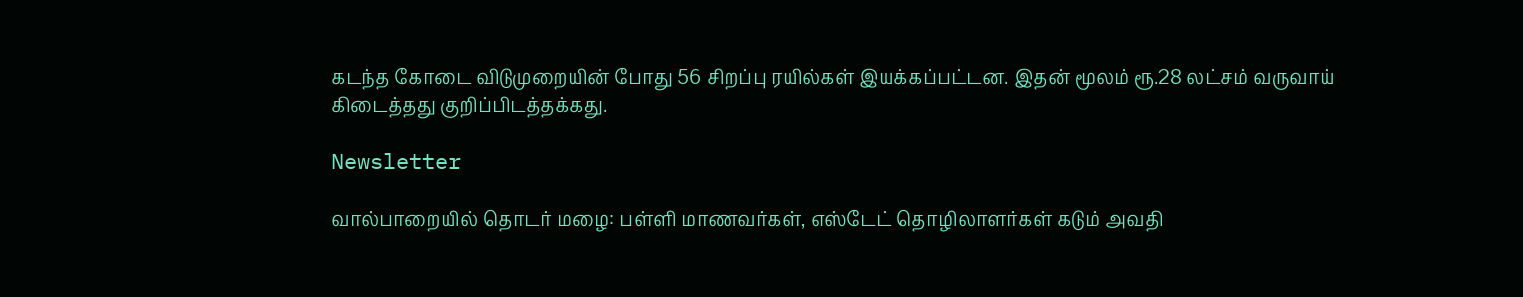கடந்த கோடை விடுமுறையின் போது 56 சிறப்பு ரயில்கள் இயக்கப்பட்டன. இதன் மூலம் ரூ.28 லட்சம் வருவாய் கிடைத்தது குறிப்பிடத்தக்கது.

Newsletter

வால்பாறையில் தொடர் மழை: பள்ளி மாணவர்கள், எஸ்டேட் தொழிலாளர்கள் கடும் அவதி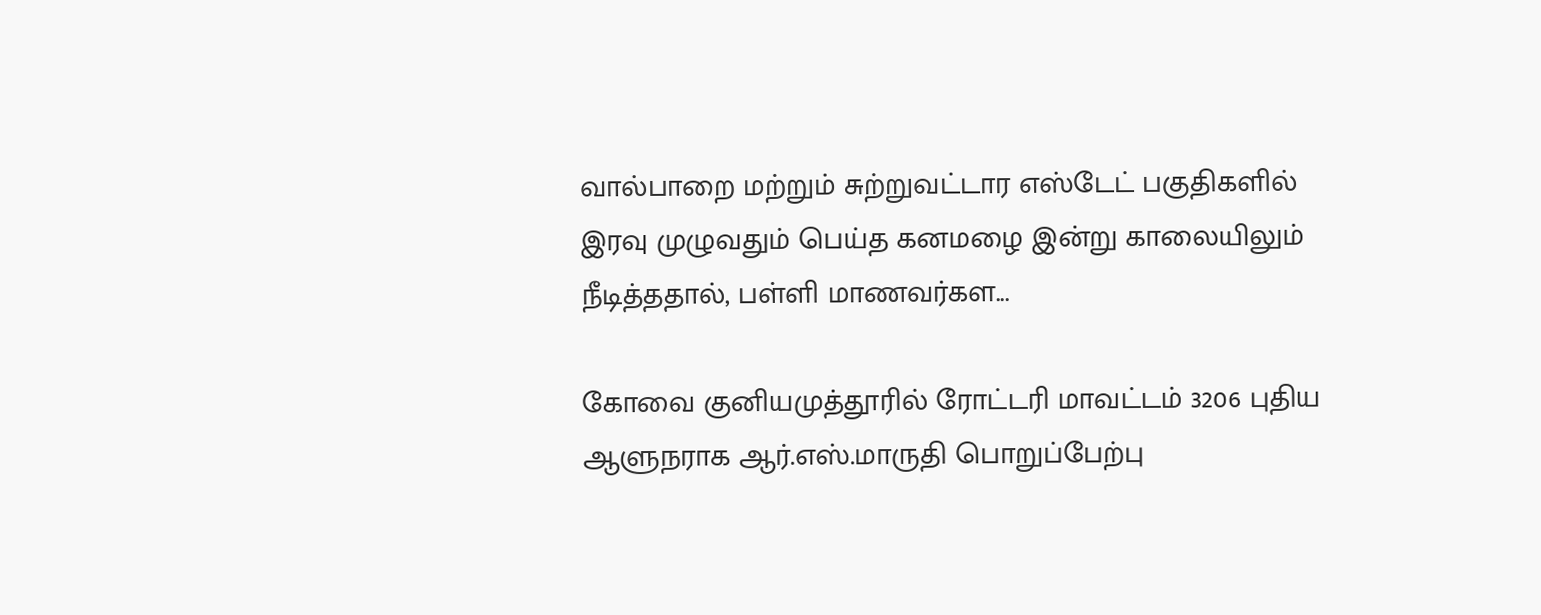வால்பாறை மற்றும் சுற்றுவட்டார எஸ்டேட் பகுதிகளில் இரவு முழுவதும் பெய்த கனமழை இன்று காலையிலும் நீடித்ததால், பள்ளி மாணவர்கள...

கோவை குனியமுத்தூரில் ரோட்டரி மாவட்டம் 3206 புதிய ஆளுநராக ஆர்.எஸ்.மாருதி பொறுப்பேற்பு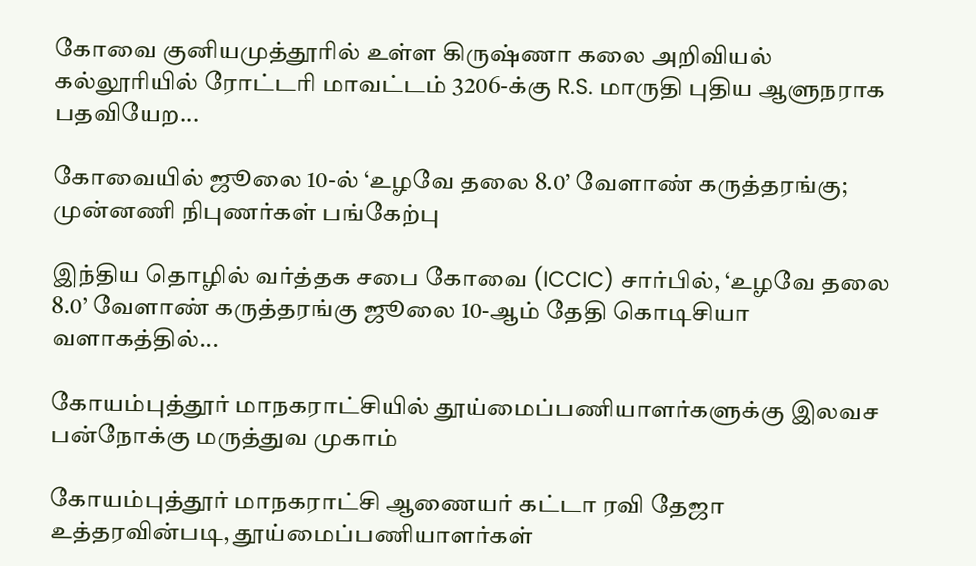கோவை குனியமுத்தூரில் உள்ள கிருஷ்ணா கலை அறிவியல் கல்லூரியில் ரோட்டரி மாவட்டம் 3206-க்கு R.S. மாருதி புதிய ஆளுநராக பதவியேற...

கோவையில் ஜூலை 10-ல் ‘உழவே தலை 8.0’ வேளாண் கருத்தரங்கு; முன்னணி நிபுணர்கள் பங்கேற்பு

இந்திய தொழில் வர்த்தக சபை கோவை (ICCIC) சார்பில், ‘உழவே தலை 8.0’ வேளாண் கருத்தரங்கு ஜூலை 10-ஆம் தேதி கொடிசியா வளாகத்தில்...

கோயம்புத்தூர் மாநகராட்சியில் தூய்மைப்பணியாளர்களுக்கு இலவச பன்நோக்கு மருத்துவ முகாம்

கோயம்புத்தூர் மாநகராட்சி ஆணையர் கட்டா ரவி தேஜா உத்தரவின்படி, தூய்மைப்பணியாளர்கள்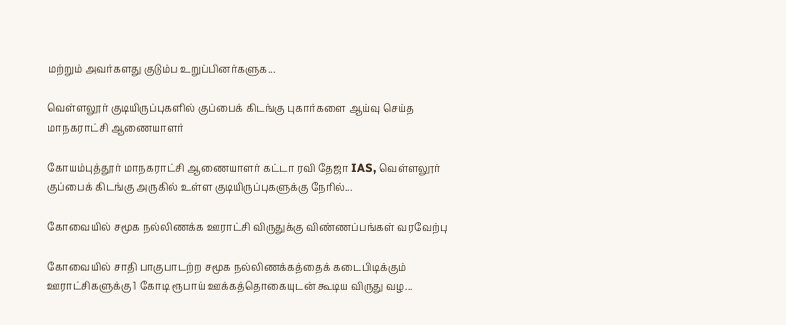மற்றும் அவர்களது குடும்ப உறுப்பினர்களுக...

வெள்ளலூர் குடியிருப்புகளில் குப்பைக் கிடங்கு புகார்களை ஆய்வு செய்த மாநகராட்சி ஆணையாளர்

கோயம்புத்தூர் மாநகராட்சி ஆணையாளர் கட்டா ரவி தேஜா IAS, வெள்ளலூர் குப்பைக் கிடங்கு அருகில் உள்ள குடியிருப்புகளுக்கு நேரில்...

கோவையில் சமூக நல்லிணக்க ஊராட்சி விருதுக்கு விண்ணப்பங்கள் வரவேற்பு

கோவையில் சாதி பாகுபாடற்ற சமூக நல்லிணக்கத்தைக் கடைபிடிக்கும் ஊராட்சிகளுக்கு 1 கோடி ரூபாய் ஊக்கத்தொகையுடன் கூடிய விருது வழ...